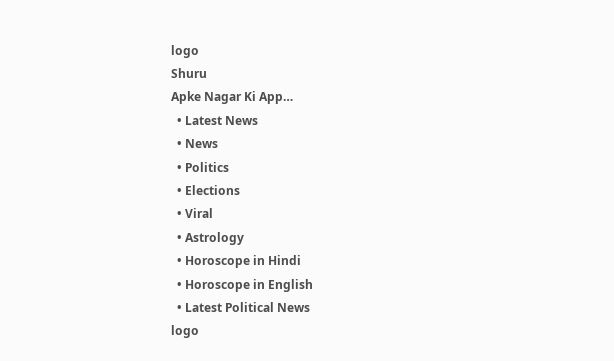logo
Shuru
Apke Nagar Ki App…
  • Latest News
  • News
  • Politics
  • Elections
  • Viral
  • Astrology
  • Horoscope in Hindi
  • Horoscope in English
  • Latest Political News
logo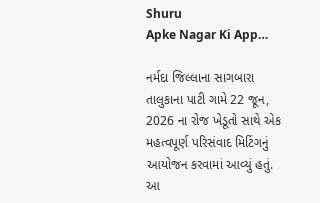Shuru
Apke Nagar Ki App…

નર્મદા જિલ્લાના સાગબારા તાલુકાના પાટી ગામે 22 જૂન, 2026 ના રોજ ખેડૂતો સાથે એક મહત્વપૂર્ણ પરિસંવાદ મિટિંગનું આયોજન કરવામાં આવ્યું હતું. આ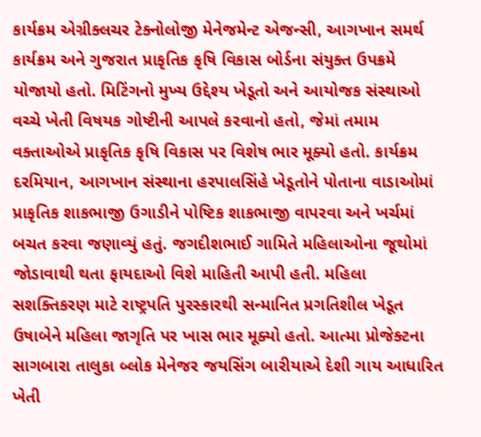કાર્યક્રમ એગ્રીક્લચર ટેક્નોલોજી મેનેજમેન્ટ એજન્સી, આગખાન સમર્થ કાર્યક્રમ અને ગુજરાત પ્રાકૃતિક કૃષિ વિકાસ બોર્ડના સંયુક્ત ઉપક્રમે યોજાયો હતો. મિટિંગનો મુખ્ય ઉદ્દેશ્ય ખેડૂતો અને આયોજક સંસ્થાઓ વચ્ચે ખેતી વિષયક ગોષ્ટીની આપલે કરવાનો હતો, જેમાં તમામ વક્તાઓએ પ્રાકૃતિક કૃષિ વિકાસ પર વિશેષ ભાર મૂક્યો હતો. કાર્યક્રમ દરમિયાન, આગખાન સંસ્થાના હરપાલસિંહે ખેડૂતોને પોતાના વાડાઓમાં પ્રાકૃતિક શાકભાજી ઉગાડીને પોષ્ટિક શાકભાજી વાપરવા અને ખર્ચમાં બચત કરવા જણાવ્યું હતું. જગદીશભાઈ ગામિતે મહિલાઓના જૂથોમાં જોડાવાથી થતા ફાયદાઓ વિશે માહિતી આપી હતી. મહિલા સશક્તિકરણ માટે રાષ્ટ્રપતિ પુરસ્કારથી સન્માનિત પ્રગતિશીલ ખેડૂત ઉષાબેને મહિલા જાગૃતિ પર ખાસ ભાર મૂક્યો હતો. આત્મા પ્રોજેક્ટના સાગબારા તાલુકા બ્લોક મેનેજર જયસિંગ બારીયાએ દેશી ગાય આધારિત ખેતી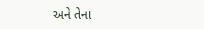અને તેના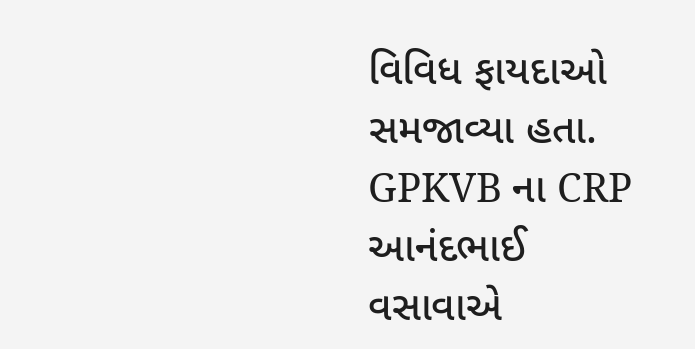વિવિધ ફાયદાઓ સમજાવ્યા હતા. GPKVB ના CRP આનંદભાઈ વસાવાએ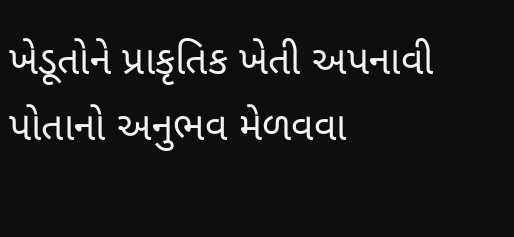ખેડૂતોને પ્રાકૃતિક ખેતી અપનાવી પોતાનો અનુભવ મેળવવા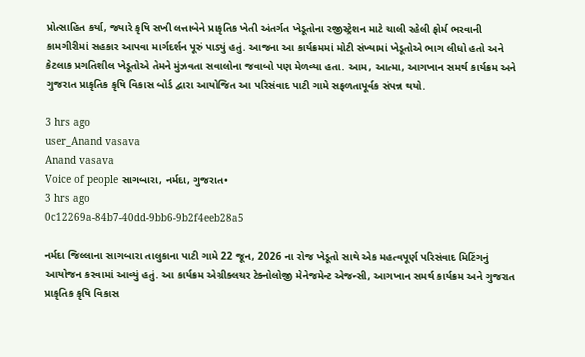પ્રોત્સાહિત કર્યા, જ્યારે કૃષિ સખી લત્તાબેને પ્રાકૃતિક ખેતી અંતર્ગત ખેડૂતોના રજીસ્ટ્રેશન માટે ચાલી રહેલી ફોર્મ ભરવાની કામગીરીમાં સહકાર આપવા માર્ગદર્શન પૂરું પાડ્યું હતું. આજના આ કાર્યક્રમમાં મોટી સંખ્યામાં ખેડૂતોએ ભાગ લીધો હતો અને કેટલાક પ્રગતિશીલ ખેડૂતોએ તેમને મુંઝવતા સવાલોના જવાબો પણ મેળવ્યા હતા. આમ, આત્મા, આગખાન સમર્થ કાર્યક્રમ અને ગુજરાત પ્રાકૃતિક કૃષિ વિકાસ બોર્ડ દ્વારા આયોજિત આ પરિસંવાદ પાટી ગામે સફળતાપૂર્વક સંપન્ન થયો.

3 hrs ago
user_Anand vasava
Anand vasava
Voice of people સાગબારા, નર્મદા, ગુજરાત•
3 hrs ago
0c12269a-84b7-40dd-9bb6-9b2f4eeb28a5

નર્મદા જિલ્લાના સાગબારા તાલુકાના પાટી ગામે 22 જૂન, 2026 ના રોજ ખેડૂતો સાથે એક મહત્વપૂર્ણ પરિસંવાદ મિટિંગનું આયોજન કરવામાં આવ્યું હતું. આ કાર્યક્રમ એગ્રીક્લચર ટેક્નોલોજી મેનેજમેન્ટ એજન્સી, આગખાન સમર્થ કાર્યક્રમ અને ગુજરાત પ્રાકૃતિક કૃષિ વિકાસ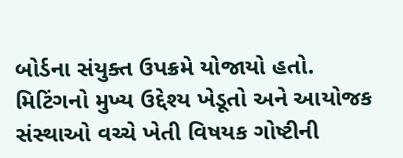બોર્ડના સંયુક્ત ઉપક્રમે યોજાયો હતો. મિટિંગનો મુખ્ય ઉદ્દેશ્ય ખેડૂતો અને આયોજક સંસ્થાઓ વચ્ચે ખેતી વિષયક ગોષ્ટીની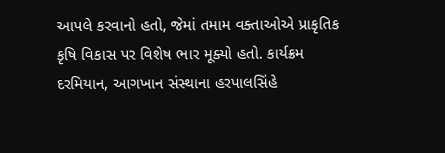આપલે કરવાનો હતો, જેમાં તમામ વક્તાઓએ પ્રાકૃતિક કૃષિ વિકાસ પર વિશેષ ભાર મૂક્યો હતો. કાર્યક્રમ દરમિયાન, આગખાન સંસ્થાના હરપાલસિંહે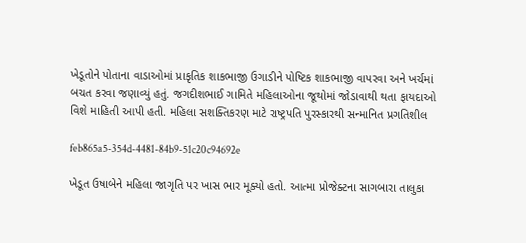ખેડૂતોને પોતાના વાડાઓમાં પ્રાકૃતિક શાકભાજી ઉગાડીને પોષ્ટિક શાકભાજી વાપરવા અને ખર્ચમાં બચત કરવા જણાવ્યું હતું. જગદીશભાઈ ગામિતે મહિલાઓના જૂથોમાં જોડાવાથી થતા ફાયદાઓ વિશે માહિતી આપી હતી. મહિલા સશક્તિકરણ માટે રાષ્ટ્રપતિ પુરસ્કારથી સન્માનિત પ્રગતિશીલ

feb865a5-354d-4481-84b9-51c20c94692e

ખેડૂત ઉષાબેને મહિલા જાગૃતિ પર ખાસ ભાર મૂક્યો હતો. આત્મા પ્રોજેક્ટના સાગબારા તાલુકા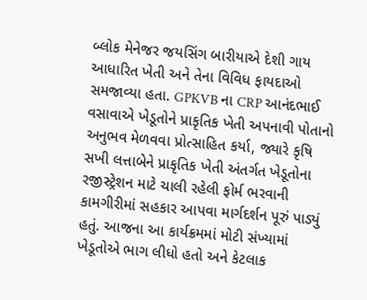બ્લોક મેનેજર જયસિંગ બારીયાએ દેશી ગાય આધારિત ખેતી અને તેના વિવિધ ફાયદાઓ સમજાવ્યા હતા. GPKVB ના CRP આનંદભાઈ વસાવાએ ખેડૂતોને પ્રાકૃતિક ખેતી અપનાવી પોતાનો અનુભવ મેળવવા પ્રોત્સાહિત કર્યા, જ્યારે કૃષિ સખી લત્તાબેને પ્રાકૃતિક ખેતી અંતર્ગત ખેડૂતોના રજીસ્ટ્રેશન માટે ચાલી રહેલી ફોર્મ ભરવાની કામગીરીમાં સહકાર આપવા માર્ગદર્શન પૂરું પાડ્યું હતું. આજના આ કાર્યક્રમમાં મોટી સંખ્યામાં ખેડૂતોએ ભાગ લીધો હતો અને કેટલાક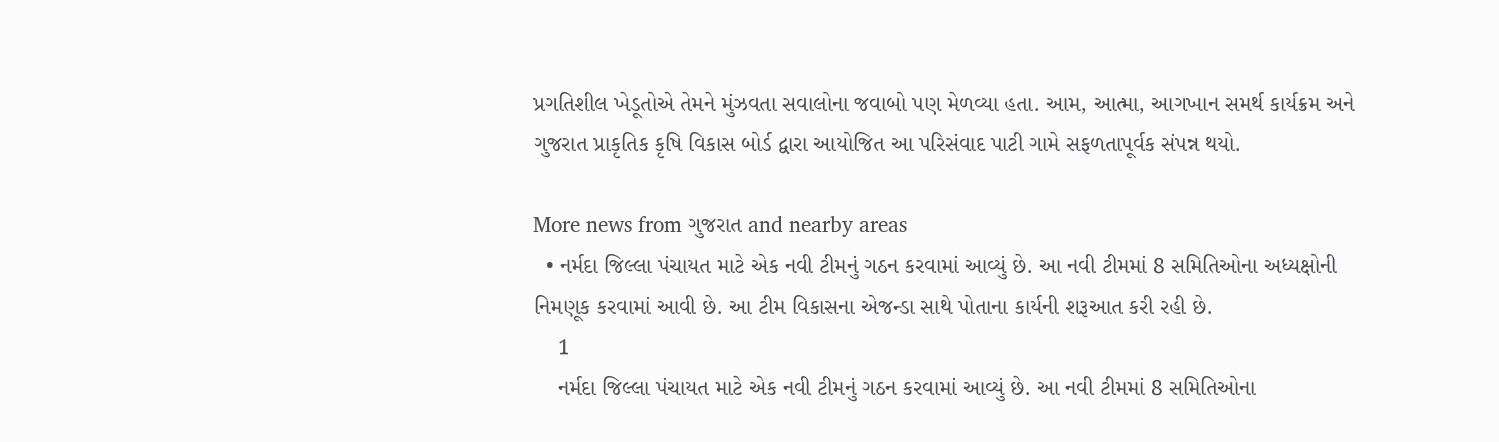પ્રગતિશીલ ખેડૂતોએ તેમને મુંઝવતા સવાલોના જવાબો પણ મેળવ્યા હતા. આમ, આત્મા, આગખાન સમર્થ કાર્યક્રમ અને ગુજરાત પ્રાકૃતિક કૃષિ વિકાસ બોર્ડ દ્વારા આયોજિત આ પરિસંવાદ પાટી ગામે સફળતાપૂર્વક સંપન્ન થયો.

More news from ગુજરાત and nearby areas
  • નર્મદા જિલ્લા પંચાયત માટે એક નવી ટીમનું ગઠન કરવામાં આવ્યું છે. આ નવી ટીમમાં 8 સમિતિઓના અધ્યક્ષોની નિમણૂક કરવામાં આવી છે. આ ટીમ વિકાસના એજન્ડા સાથે પોતાના કાર્યની શરૂઆત કરી રહી છે.
    1
    નર્મદા જિલ્લા પંચાયત માટે એક નવી ટીમનું ગઠન કરવામાં આવ્યું છે. આ નવી ટીમમાં 8 સમિતિઓના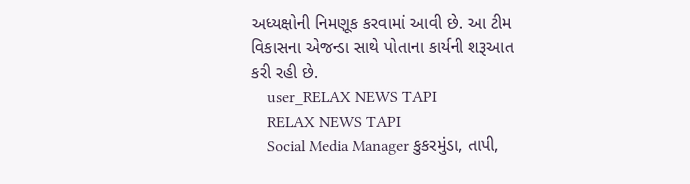અધ્યક્ષોની નિમણૂક કરવામાં આવી છે. આ ટીમ વિકાસના એજન્ડા સાથે પોતાના કાર્યની શરૂઆત કરી રહી છે.
    user_RELAX NEWS TAPI
    RELAX NEWS TAPI
    Social Media Manager કુકરમુંડા, તાપી,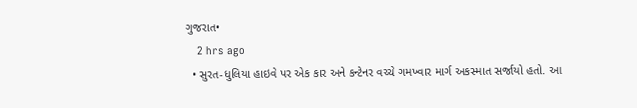ગુજરાત•
    2 hrs ago
  • સુરત-ધુલિયા હાઇવે પર એક કાર અને કન્ટેનર વચ્ચે ગમખ્વાર માર્ગ અકસ્માત સર્જાયો હતો. આ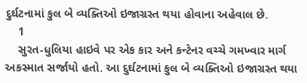દુર્ઘટનામાં કુલ બે વ્યક્તિઓ ઇજાગ્રસ્ત થયા હોવાના અહેવાલ છે.
    1
    સુરત-ધુલિયા હાઇવે પર એક કાર અને કન્ટેનર વચ્ચે ગમખ્વાર માર્ગ અકસ્માત સર્જાયો હતો. આ દુર્ઘટનામાં કુલ બે વ્યક્તિઓ ઇજાગ્રસ્ત થયા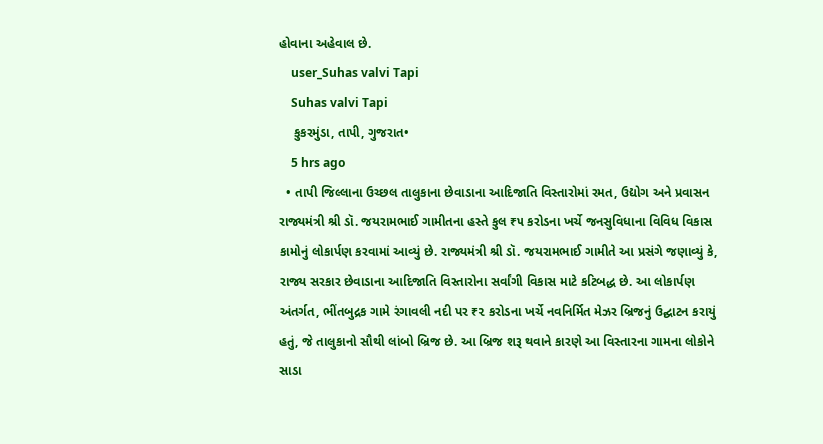હોવાના અહેવાલ છે.
    user_Suhas valvi Tapi
    Suhas valvi Tapi
    કુકરમુંડા, તાપી, ગુજરાત•
    5 hrs ago
  • તાપી જિલ્લાના ઉચ્છલ તાલુકાના છેવાડાના આદિજાતિ વિસ્તારોમાં રમત, ઉદ્યોગ અને પ્રવાસન રાજ્યમંત્રી શ્રી ડૉ. જયરામભાઈ ગામીતના હસ્તે કુલ ₹૫ કરોડના ખર્ચે જનસુવિધાના વિવિધ વિકાસ કામોનું લોકાર્પણ કરવામાં આવ્યું છે. રાજ્યમંત્રી શ્રી ડૉ. જયરામભાઈ ગામીતે આ પ્રસંગે જણાવ્યું કે, રાજ્ય સરકાર છેવાડાના આદિજાતિ વિસ્તારોના સર્વાંગી વિકાસ માટે કટિબદ્ધ છે. આ લોકાર્પણ અંતર્ગત, ભીંતબુદ્રક ગામે રંગાવલી નદી પર ₹૨ કરોડના ખર્ચે નવનિર્મિત મેઝર બ્રિજનું ઉદ્ઘાટન કરાયું હતું, જે તાલુકાનો સૌથી લાંબો બ્રિજ છે. આ બ્રિજ શરૂ થવાને કારણે આ વિસ્તારના ગામના લોકોને સાડા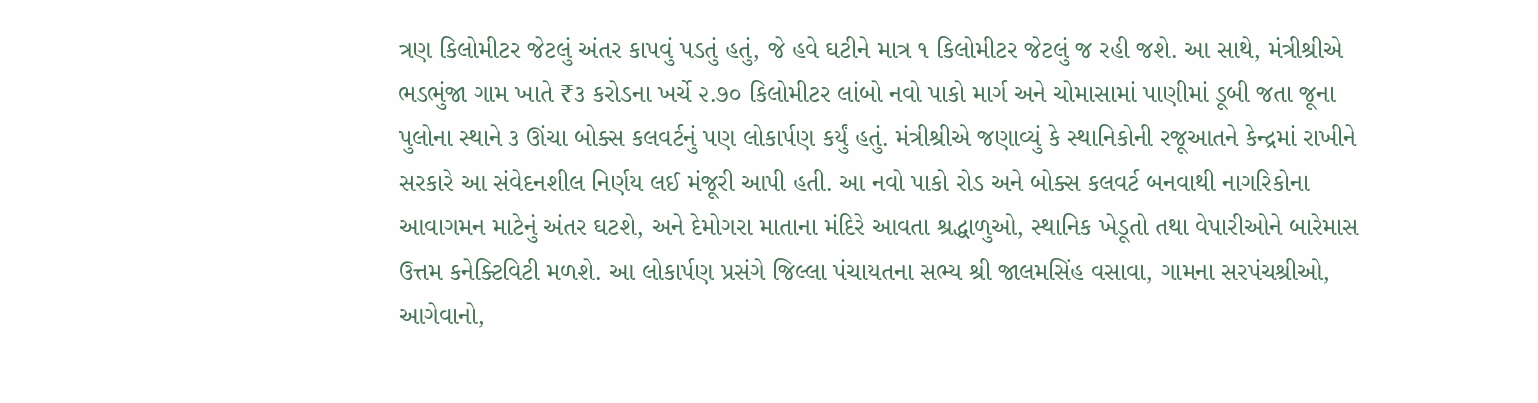ત્રણ કિલોમીટર જેટલું અંતર કાપવું પડતું હતું, જે હવે ઘટીને માત્ર ૧ કિલોમીટર જેટલું જ રહી જશે. આ સાથે, મંત્રીશ્રીએ ભડભુંજા ગામ ખાતે ₹૩ કરોડના ખર્ચે ૨.૭૦ કિલોમીટર લાંબો નવો પાકો માર્ગ અને ચોમાસામાં પાણીમાં ડૂબી જતા જૂના પુલોના સ્થાને ૩ ઊંચા બોક્સ કલવર્ટનું પણ લોકાર્પણ કર્યું હતું. મંત્રીશ્રીએ જણાવ્યું કે સ્થાનિકોની રજૂઆતને કેન્દ્રમાં રાખીને સરકારે આ સંવેદનશીલ નિર્ણય લઈ મંજૂરી આપી હતી. આ નવો પાકો રોડ અને બોક્સ કલવર્ટ બનવાથી નાગરિકોના આવાગમન માટેનું અંતર ઘટશે, અને દેમોગરા માતાના મંદિરે આવતા શ્રદ્ધાળુઓ, સ્થાનિક ખેડૂતો તથા વેપારીઓને બારેમાસ ઉત્તમ કનેક્ટિવિટી મળશે. આ લોકાર્પણ પ્રસંગે જિલ્લા પંચાયતના સભ્ય શ્રી જાલમસિંહ વસાવા, ગામના સરપંચશ્રીઓ, આગેવાનો,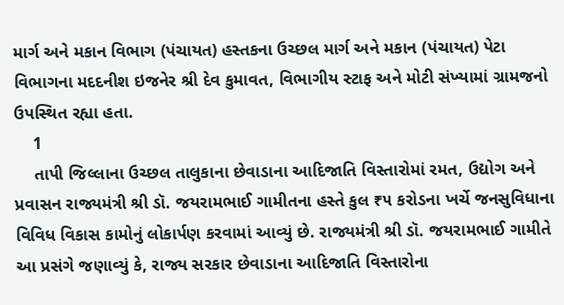માર્ગ અને મકાન વિભાગ (પંચાયત) હસ્તકના ઉચ્છલ માર્ગ અને મકાન (પંચાયત) પેટા વિભાગના મદદનીશ ઇજનેર શ્રી દેવ કુમાવત, વિભાગીય સ્ટાફ અને મોટી સંખ્યામાં ગ્રામજનો ઉપસ્થિત રહ્યા હતા.
    1
    તાપી જિલ્લાના ઉચ્છલ તાલુકાના છેવાડાના આદિજાતિ વિસ્તારોમાં રમત, ઉદ્યોગ અને પ્રવાસન રાજ્યમંત્રી શ્રી ડૉ. જયરામભાઈ ગામીતના હસ્તે કુલ ₹૫ કરોડના ખર્ચે જનસુવિધાના વિવિધ વિકાસ કામોનું લોકાર્પણ કરવામાં આવ્યું છે. રાજ્યમંત્રી શ્રી ડૉ. જયરામભાઈ ગામીતે આ પ્રસંગે જણાવ્યું કે, રાજ્ય સરકાર છેવાડાના આદિજાતિ વિસ્તારોના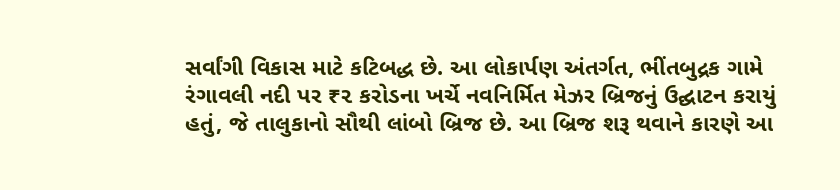સર્વાંગી વિકાસ માટે કટિબદ્ધ છે. આ લોકાર્પણ અંતર્ગત, ભીંતબુદ્રક ગામે રંગાવલી નદી પર ₹૨ કરોડના ખર્ચે નવનિર્મિત મેઝર બ્રિજનું ઉદ્ઘાટન કરાયું હતું, જે તાલુકાનો સૌથી લાંબો બ્રિજ છે. આ બ્રિજ શરૂ થવાને કારણે આ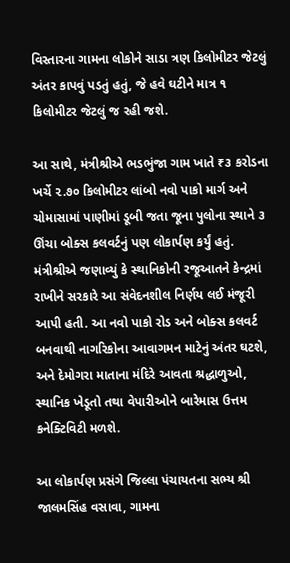વિસ્તારના ગામના લોકોને સાડા ત્રણ કિલોમીટર જેટલું અંતર કાપવું પડતું હતું, જે હવે ઘટીને માત્ર ૧ કિલોમીટર જેટલું જ રહી જશે.

આ સાથે, મંત્રીશ્રીએ ભડભુંજા ગામ ખાતે ₹૩ કરોડના ખર્ચે ૨.૭૦ કિલોમીટર લાંબો નવો પાકો માર્ગ અને ચોમાસામાં પાણીમાં ડૂબી જતા જૂના પુલોના સ્થાને ૩ ઊંચા બોક્સ કલવર્ટનું પણ લોકાર્પણ કર્યું હતું. મંત્રીશ્રીએ જણાવ્યું કે સ્થાનિકોની રજૂઆતને કેન્દ્રમાં રાખીને સરકારે આ સંવેદનશીલ નિર્ણય લઈ મંજૂરી આપી હતી. આ નવો પાકો રોડ અને બોક્સ કલવર્ટ બનવાથી નાગરિકોના આવાગમન માટેનું અંતર ઘટશે, અને દેમોગરા માતાના મંદિરે આવતા શ્રદ્ધાળુઓ, સ્થાનિક ખેડૂતો તથા વેપારીઓને બારેમાસ ઉત્તમ કનેક્ટિવિટી મળશે.

આ લોકાર્પણ પ્રસંગે જિલ્લા પંચાયતના સભ્ય શ્રી જાલમસિંહ વસાવા, ગામના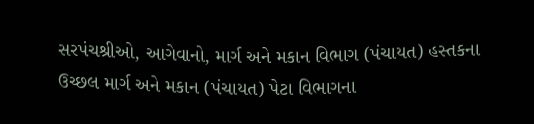સરપંચશ્રીઓ, આગેવાનો, માર્ગ અને મકાન વિભાગ (પંચાયત) હસ્તકના ઉચ્છલ માર્ગ અને મકાન (પંચાયત) પેટા વિભાગના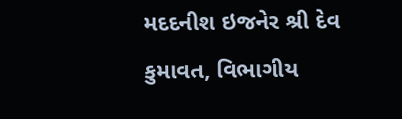મદદનીશ ઇજનેર શ્રી દેવ કુમાવત, વિભાગીય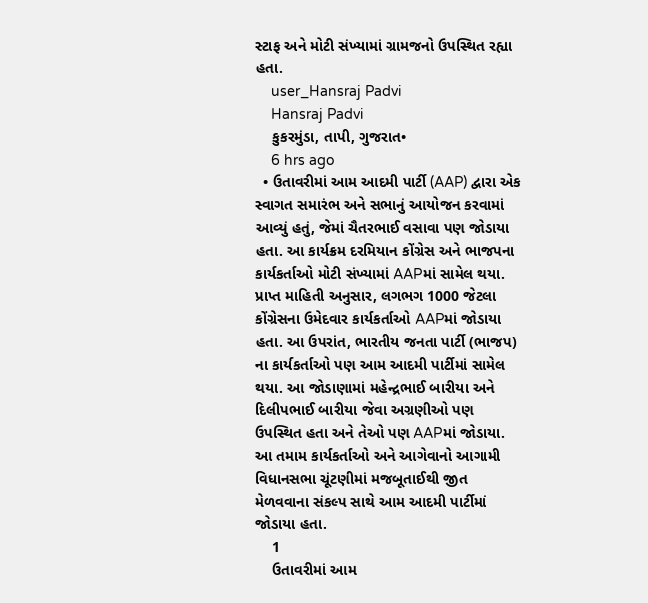સ્ટાફ અને મોટી સંખ્યામાં ગ્રામજનો ઉપસ્થિત રહ્યા હતા.
    user_Hansraj Padvi
    Hansraj Padvi
    કુકરમુંડા, તાપી, ગુજરાત•
    6 hrs ago
  • ઉતાવરીમાં આમ આદમી પાર્ટી (AAP) દ્વારા એક સ્વાગત સમારંભ અને સભાનું આયોજન કરવામાં આવ્યું હતું, જેમાં ચૈતરભાઈ વસાવા પણ જોડાયા હતા. આ કાર્યક્રમ દરમિયાન કોંગ્રેસ અને ભાજપના કાર્યકર્તાઓ મોટી સંખ્યામાં AAPમાં સામેલ થયા. પ્રાપ્ત માહિતી અનુસાર, લગભગ 1000 જેટલા કોંગ્રેસના ઉમેદવાર કાર્યકર્તાઓ AAPમાં જોડાયા હતા. આ ઉપરાંત, ભારતીય જનતા પાર્ટી (ભાજપ) ના કાર્યકર્તાઓ પણ આમ આદમી પાર્ટીમાં સામેલ થયા. આ જોડાણામાં મહેન્દ્રભાઈ બારીયા અને દિલીપભાઈ બારીયા જેવા અગ્રણીઓ પણ ઉપસ્થિત હતા અને તેઓ પણ AAPમાં જોડાયા. આ તમામ કાર્યકર્તાઓ અને આગેવાનો આગામી વિધાનસભા ચૂંટણીમાં મજબૂતાઈથી જીત મેળવવાના સંકલ્પ સાથે આમ આદમી પાર્ટીમાં જોડાયા હતા.
    1
    ઉતાવરીમાં આમ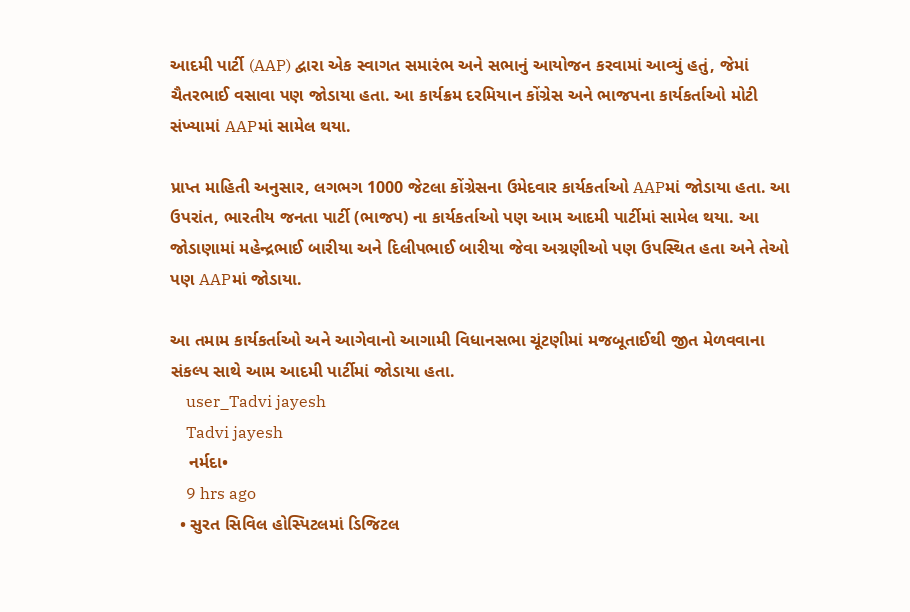આદમી પાર્ટી (AAP) દ્વારા એક સ્વાગત સમારંભ અને સભાનું આયોજન કરવામાં આવ્યું હતું, જેમાં ચૈતરભાઈ વસાવા પણ જોડાયા હતા. આ કાર્યક્રમ દરમિયાન કોંગ્રેસ અને ભાજપના કાર્યકર્તાઓ મોટી સંખ્યામાં AAPમાં સામેલ થયા.

પ્રાપ્ત માહિતી અનુસાર, લગભગ 1000 જેટલા કોંગ્રેસના ઉમેદવાર કાર્યકર્તાઓ AAPમાં જોડાયા હતા. આ ઉપરાંત, ભારતીય જનતા પાર્ટી (ભાજપ) ના કાર્યકર્તાઓ પણ આમ આદમી પાર્ટીમાં સામેલ થયા. આ જોડાણામાં મહેન્દ્રભાઈ બારીયા અને દિલીપભાઈ બારીયા જેવા અગ્રણીઓ પણ ઉપસ્થિત હતા અને તેઓ પણ AAPમાં જોડાયા.

આ તમામ કાર્યકર્તાઓ અને આગેવાનો આગામી વિધાનસભા ચૂંટણીમાં મજબૂતાઈથી જીત મેળવવાના સંકલ્પ સાથે આમ આદમી પાર્ટીમાં જોડાયા હતા.
    user_Tadvi jayesh
    Tadvi jayesh
    નર્મદા•
    9 hrs ago
  • સુરત સિવિલ હોસ્પિટલમાં ડિજિટલ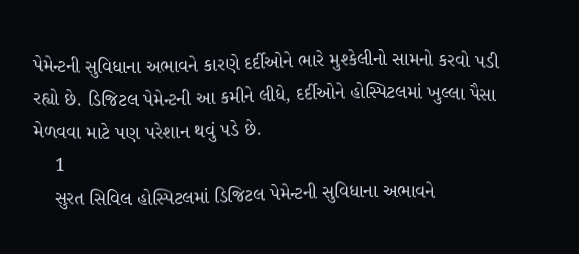પેમેન્ટની સુવિધાના અભાવને કારણે દર્દીઓને ભારે મુશ્કેલીનો સામનો કરવો પડી રહ્યો છે. ડિજિટલ પેમેન્ટની આ કમીને લીધે, દર્દીઓને હોસ્પિટલમાં ખુલ્લા પૈસા મેળવવા માટે પણ પરેશાન થવું પડે છે.
    1
    સુરત સિવિલ હોસ્પિટલમાં ડિજિટલ પેમેન્ટની સુવિધાના અભાવને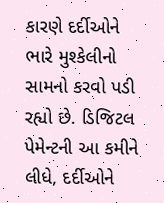કારણે દર્દીઓને ભારે મુશ્કેલીનો સામનો કરવો પડી રહ્યો છે. ડિજિટલ પેમેન્ટની આ કમીને લીધે, દર્દીઓને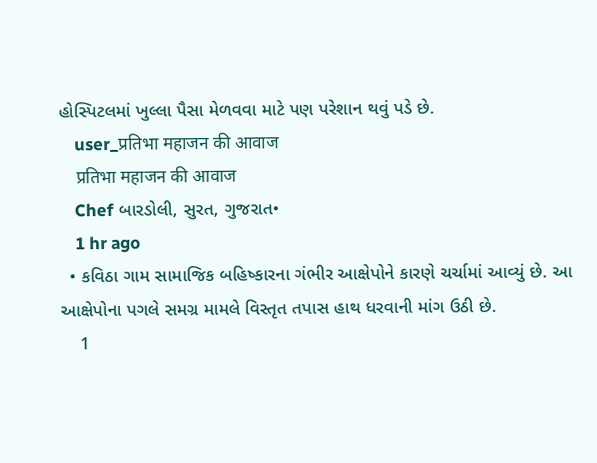હોસ્પિટલમાં ખુલ્લા પૈસા મેળવવા માટે પણ પરેશાન થવું પડે છે.
    user_प्रतिभा महाजन की आवाज
    प्रतिभा महाजन की आवाज
    Chef બારડોલી, સુરત, ગુજરાત•
    1 hr ago
  • કવિઠા ગામ સામાજિક બહિષ્કારના ગંભીર આક્ષેપોને કારણે ચર્ચામાં આવ્યું છે. આ આક્ષેપોના પગલે સમગ્ર મામલે વિસ્તૃત તપાસ હાથ ધરવાની માંગ ઉઠી છે.
    1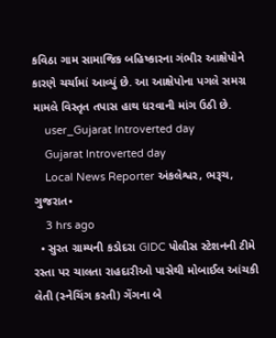કવિઠા ગામ સામાજિક બહિષ્કારના ગંભીર આક્ષેપોને કારણે ચર્ચામાં આવ્યું છે. આ આક્ષેપોના પગલે સમગ્ર મામલે વિસ્તૃત તપાસ હાથ ધરવાની માંગ ઉઠી છે.
    user_Gujarat Introverted day
    Gujarat Introverted day
    Local News Reporter અંકલેશ્વર, ભરૂચ, ગુજરાત•
    3 hrs ago
  • સુરત ગ્રામ્યની કડોદરા GIDC પોલીસ સ્ટેશનની ટીમે રસ્તા પર ચાલતા રાહદારીઓ પાસેથી મોબાઈલ આંચકી લેતી (સ્નેચિંગ કરતી) ગેંગના બે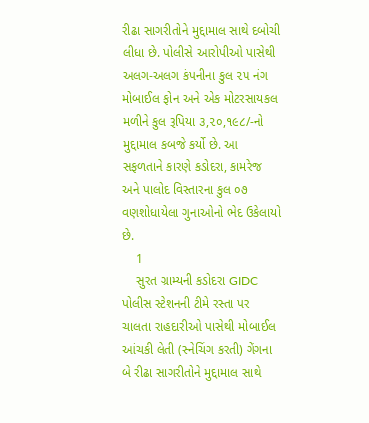રીઢા સાગરીતોને મુદ્દામાલ સાથે દબોચી લીધા છે. પોલીસે આરોપીઓ પાસેથી અલગ-અલગ કંપનીના કુલ ૨૫ નંગ મોબાઈલ ફોન અને એક મોટરસાયકલ મળીને કુલ રૂપિયા ૩,૨૦,૧૯૮/-નો મુદ્દામાલ કબજે કર્યો છે. આ સફળતાને કારણે કડોદરા, કામરેજ અને પાલોદ વિસ્તારના કુલ ૦૭ વણશોધાયેલા ગુનાઓનો ભેદ ઉકેલાયો છે.
    1
    સુરત ગ્રામ્યની કડોદરા GIDC પોલીસ સ્ટેશનની ટીમે રસ્તા પર ચાલતા રાહદારીઓ પાસેથી મોબાઈલ આંચકી લેતી (સ્નેચિંગ કરતી) ગેંગના બે રીઢા સાગરીતોને મુદ્દામાલ સાથે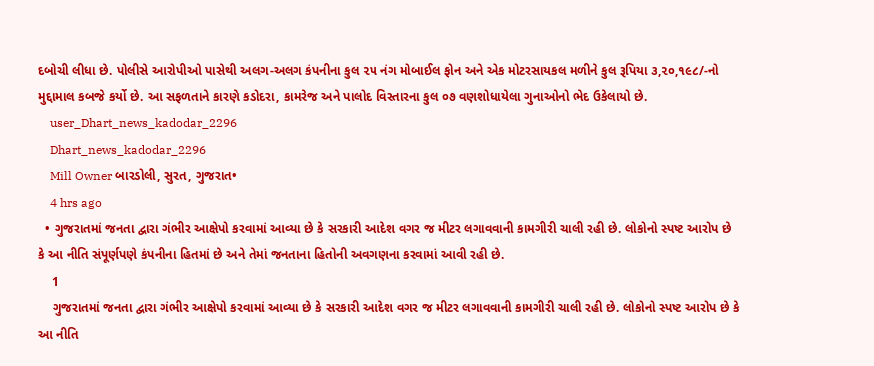દબોચી લીધા છે. પોલીસે આરોપીઓ પાસેથી અલગ-અલગ કંપનીના કુલ ૨૫ નંગ મોબાઈલ ફોન અને એક મોટરસાયકલ મળીને કુલ રૂપિયા ૩,૨૦,૧૯૮/-નો મુદ્દામાલ કબજે કર્યો છે. આ સફળતાને કારણે કડોદરા, કામરેજ અને પાલોદ વિસ્તારના કુલ ૦૭ વણશોધાયેલા ગુનાઓનો ભેદ ઉકેલાયો છે.
    user_Dhart_news_kadodar_2296
    Dhart_news_kadodar_2296
    Mill Owner બારડોલી, સુરત, ગુજરાત•
    4 hrs ago
  • ગુજરાતમાં જનતા દ્વારા ગંભીર આક્ષેપો કરવામાં આવ્યા છે કે સરકારી આદેશ વગર જ મીટર લગાવવાની કામગીરી ચાલી રહી છે. લોકોનો સ્પષ્ટ આરોપ છે કે આ નીતિ સંપૂર્ણપણે કંપનીના હિતમાં છે અને તેમાં જનતાના હિતોની અવગણના કરવામાં આવી રહી છે.
    1
    ગુજરાતમાં જનતા દ્વારા ગંભીર આક્ષેપો કરવામાં આવ્યા છે કે સરકારી આદેશ વગર જ મીટર લગાવવાની કામગીરી ચાલી રહી છે. લોકોનો સ્પષ્ટ આરોપ છે કે આ નીતિ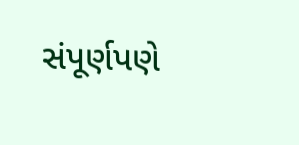સંપૂર્ણપણે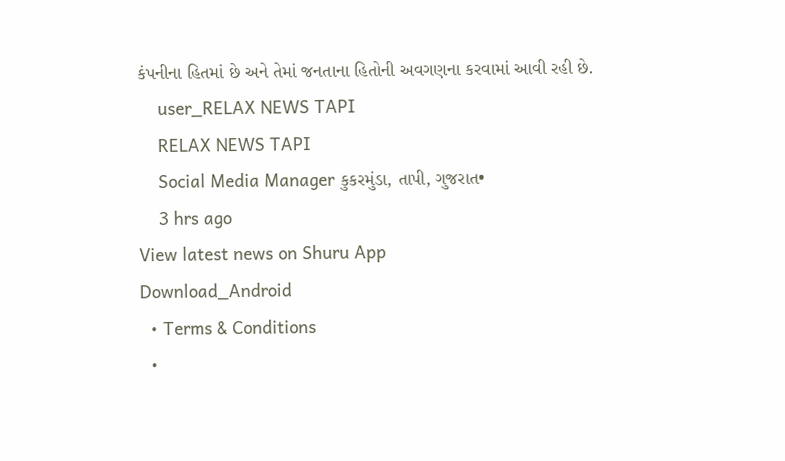કંપનીના હિતમાં છે અને તેમાં જનતાના હિતોની અવગણના કરવામાં આવી રહી છે.
    user_RELAX NEWS TAPI
    RELAX NEWS TAPI
    Social Media Manager કુકરમુંડા, તાપી, ગુજરાત•
    3 hrs ago
View latest news on Shuru App
Download_Android
  • Terms & Conditions
  •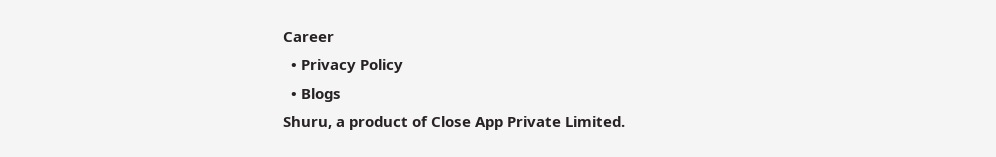Career
  • Privacy Policy
  • Blogs
Shuru, a product of Close App Private Limited.